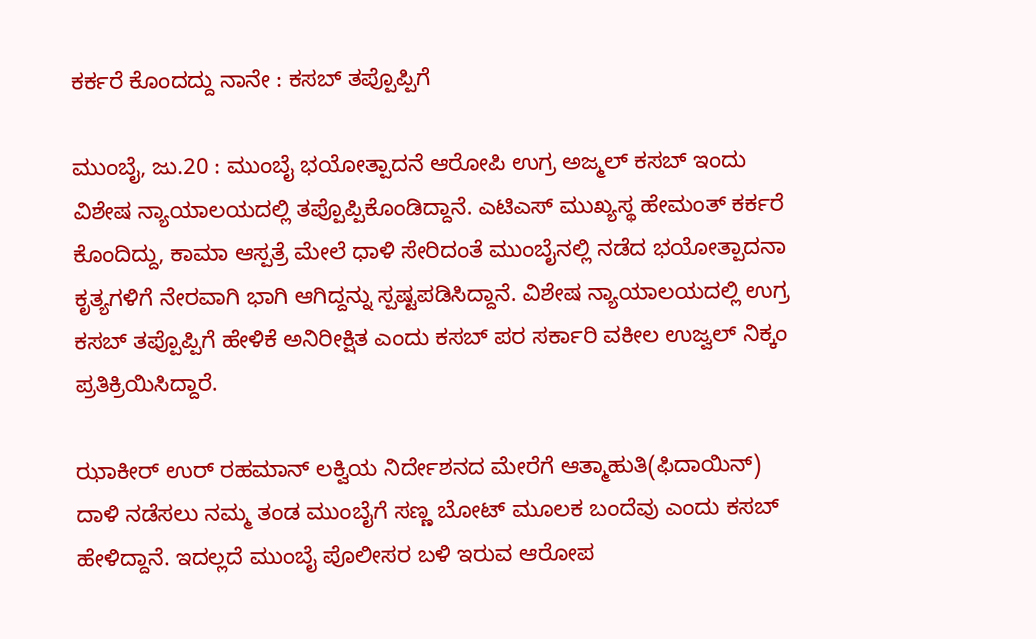ಕರ್ಕರೆ ಕೊಂದದ್ದು ನಾನೇ : ಕಸಬ್ ತಪ್ಪೊಪ್ಪಿಗೆ

ಮುಂಬೈ, ಜು.20 : ಮುಂಬೈ ಭಯೋತ್ಪಾದನೆ ಆರೋಪಿ ಉಗ್ರ ಅಜ್ಮಲ್ ಕಸಬ್ ಇಂದು ವಿಶೇಷ ನ್ಯಾಯಾಲಯದಲ್ಲಿ ತಪ್ಪೊಪ್ಪಿಕೊಂಡಿದ್ದಾನೆ. ಎಟಿಎಸ್ ಮುಖ್ಯಸ್ಥ ಹೇಮಂತ್ ಕರ್ಕರೆ ಕೊಂದಿದ್ದು, ಕಾಮಾ ಆಸ್ಪತ್ರೆ ಮೇಲೆ ಧಾಳಿ ಸೇರಿದಂತೆ ಮುಂಬೈನಲ್ಲಿ ನಡೆದ ಭಯೋತ್ಪಾದನಾ ಕೃತ್ಯಗಳಿಗೆ ನೇರವಾಗಿ ಭಾಗಿ ಆಗಿದ್ದನ್ನು ಸ್ಪಷ್ಟಪಡಿಸಿದ್ದಾನೆ. ವಿಶೇಷ ನ್ಯಾಯಾಲಯದಲ್ಲಿ ಉಗ್ರ ಕಸಬ್ ತಪ್ಪೊಪ್ಪಿಗೆ ಹೇಳಿಕೆ ಅನಿರೀಕ್ಷಿತ ಎಂದು ಕಸಬ್ ಪರ ಸರ್ಕಾರಿ ವಕೀಲ ಉಜ್ವಲ್ ನಿಕ್ಕಂ ಪ್ರತಿಕ್ರಿಯಿಸಿದ್ದಾರೆ.

ಝಾಕೀರ್ ಉರ್ ರಹಮಾನ್ ಲಕ್ವಿಯ ನಿರ್ದೇಶನದ ಮೇರೆಗೆ ಆತ್ಮಾಹುತಿ(ಫಿದಾಯಿನ್) ದಾಳಿ ನಡೆಸಲು ನಮ್ಮ ತಂಡ ಮುಂಬೈಗೆ ಸಣ್ಣ ಬೋಟ್ ಮೂಲಕ ಬಂದೆವು ಎಂದು ಕಸಬ್ ಹೇಳಿದ್ದಾನೆ. ಇದಲ್ಲದೆ ಮುಂಬೈ ಪೊಲೀಸರ ಬಳಿ ಇರುವ ಆರೋಪ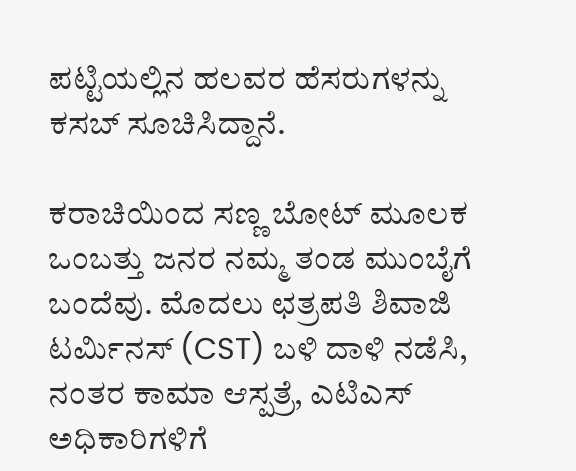ಪಟ್ಟಿಯಲ್ಲಿನ ಹಲವರ ಹೆಸರುಗಳನ್ನು ಕಸಬ್ ಸೂಚಿಸಿದ್ದಾನೆ.

ಕರಾಚಿಯಿಂದ ಸಣ್ಣ ಬೋಟ್ ಮೂಲಕ ಒಂಬತ್ತು ಜನರ ನಮ್ಮ ತಂಡ ಮುಂಬೈಗೆ ಬಂದೆವು. ಮೊದಲು ಛತ್ರಪತಿ ಶಿವಾಜಿ ಟರ್ಮಿನಸ್ (CST) ಬಳಿ ದಾಳಿ ನಡೆಸಿ, ನಂತರ ಕಾಮಾ ಆಸ್ಪತ್ರೆ, ಎಟಿಎಸ್ ಅಧಿಕಾರಿಗಳಿಗೆ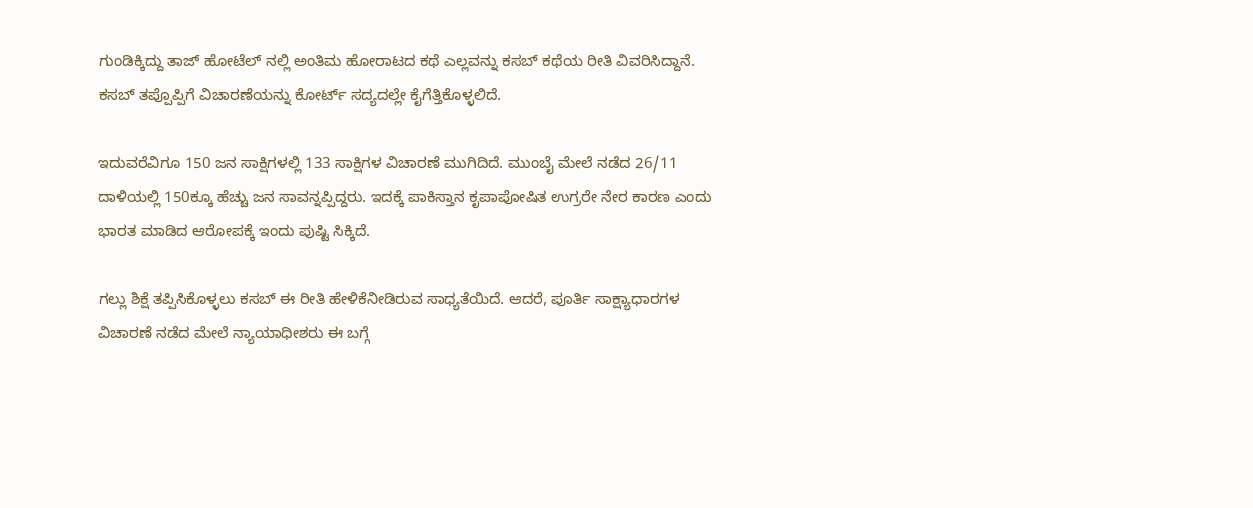ಗುಂಡಿಕ್ಕಿದ್ದು ತಾಜ್ ಹೋಟೆಲ್ ನಲ್ಲಿ ಅಂತಿಮ ಹೋರಾಟದ ಕಥೆ ಎಲ್ಲವನ್ನು ಕಸಬ್ ಕಥೆಯ ರೀತಿ ವಿವರಿಸಿದ್ದಾನೆ. ಕಸಬ್ ತಪ್ಪೊಪ್ಪಿಗೆ ವಿಚಾರಣೆಯನ್ನು ಕೋರ್ಟ್ ಸದ್ಯದಲ್ಲೇ ಕೈಗೆತ್ತಿಕೊಳ್ಳಲಿದೆ.

ಇದುವರೆವಿಗೂ 150 ಜನ ಸಾಕ್ಷಿಗಳಲ್ಲಿ 133 ಸಾಕ್ಷಿಗಳ ವಿಚಾರಣೆ ಮುಗಿದಿದೆ. ಮುಂಬೈ ಮೇಲೆ ನಡೆದ 26/11 ದಾಳಿಯಲ್ಲಿ 150ಕ್ಕೂ ಹೆಚ್ಚು ಜನ ಸಾವನ್ನಪ್ಪಿದ್ದರು. ಇದಕ್ಕೆ ಪಾಕಿಸ್ತಾನ ಕೃಪಾಪೋಷಿತ ಉಗ್ರರೇ ನೇರ ಕಾರಣ ಎಂದು ಭಾರತ ಮಾಡಿದ ಆರೋಪಕ್ಕೆ ಇಂದು ಪುಷ್ಟಿ ಸಿಕ್ಕಿದೆ.

ಗಲ್ಲು ಶಿಕ್ಷೆ ತಪ್ಪಿಸಿಕೊಳ್ಳಲು ಕಸಬ್ ಈ ರೀತಿ ಹೇಳಿಕೆನೀಡಿರುವ ಸಾಧ್ಯತೆಯಿದೆ. ಆದರೆ, ಪೂರ್ತಿ ಸಾಕ್ಷ್ಯಾಧಾರಗಳ ವಿಚಾರಣೆ ನಡೆದ ಮೇಲೆ ನ್ಯಾಯಾಧೀಶರು ಈ ಬಗ್ಗೆ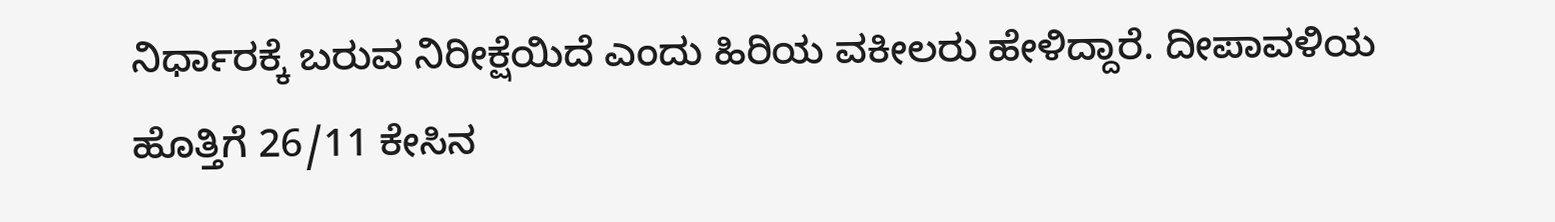ನಿರ್ಧಾರಕ್ಕೆ ಬರುವ ನಿರೀಕ್ಷೆಯಿದೆ ಎಂದು ಹಿರಿಯ ವಕೀಲರು ಹೇಳಿದ್ದಾರೆ. ದೀಪಾವಳಿಯ ಹೊತ್ತಿಗೆ 26/11 ಕೇಸಿನ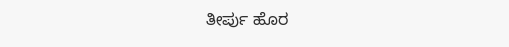ತೀರ್ಪು ಹೊರ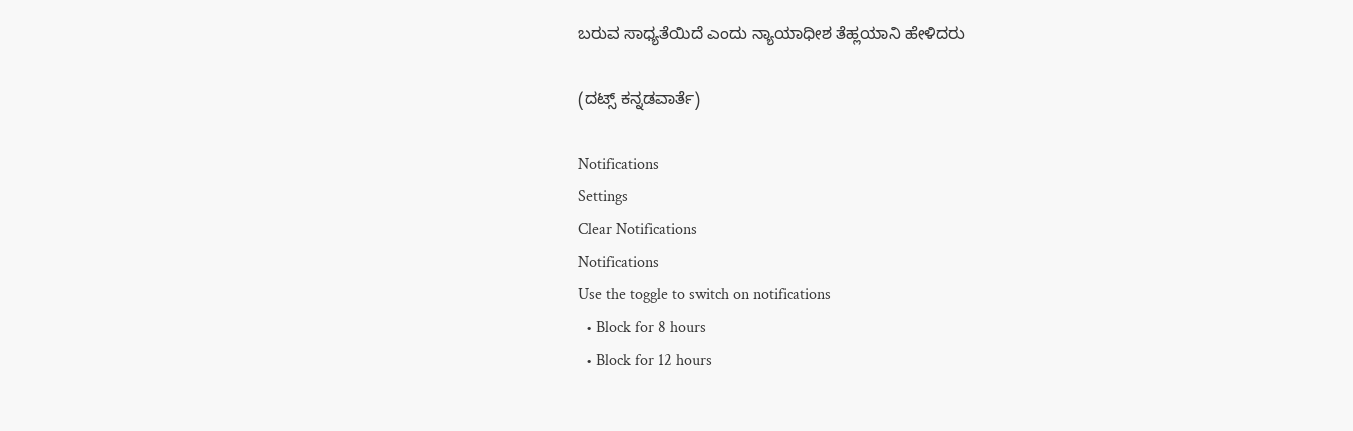ಬರುವ ಸಾಧ್ಯತೆಯಿದೆ ಎಂದು ನ್ಯಾಯಾಧೀಶ ತೆಹ್ಲಯಾನಿ ಹೇಳಿದರು

(ದಟ್ಸ್ ಕನ್ನಡವಾರ್ತೆ)

Notifications
Settings
Clear Notifications
Notifications
Use the toggle to switch on notifications
  • Block for 8 hours
  • Block for 12 hours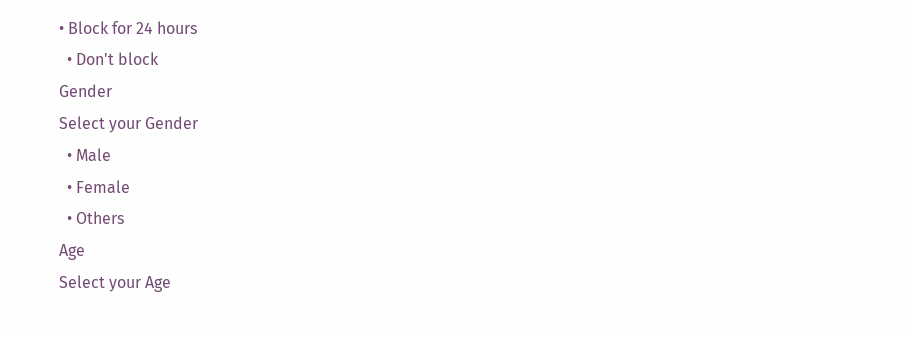• Block for 24 hours
  • Don't block
Gender
Select your Gender
  • Male
  • Female
  • Others
Age
Select your Age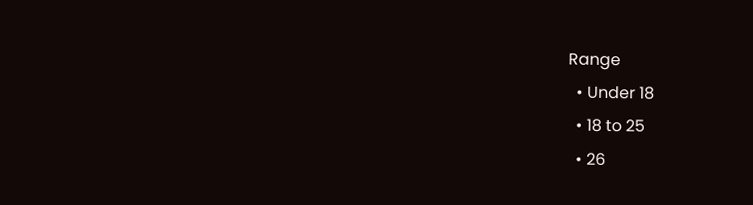Range
  • Under 18
  • 18 to 25
  • 26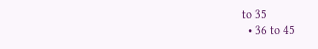to 35
  • 36 to 45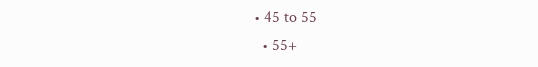• 45 to 55
  • 55+